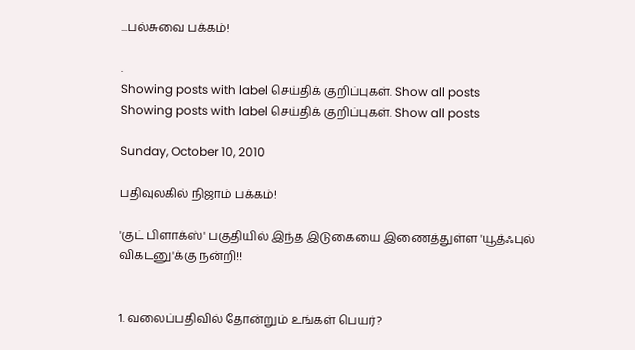...பல்சுவை பக்கம்!

.
Showing posts with label செய்திக் குறிப்புகள். Show all posts
Showing posts with label செய்திக் குறிப்புகள். Show all posts

Sunday, October 10, 2010

பதிவுலகில் நிஜாம் பக்கம்!

'குட் பிளாக்ஸ்' பகுதியில் இந்த இடுகையை இணைத்துள்ள 'யூத்ஃபுல் விகடனு'க்கு நன்றி!!


1. வலைப்பதிவில் தோன்றும் உங்கள் பெயர்?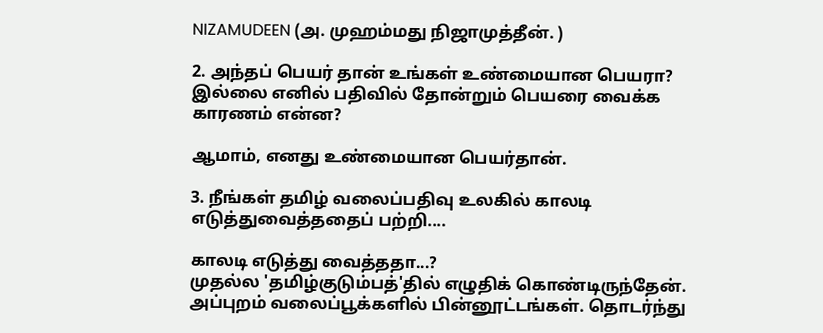NIZAMUDEEN (அ. முஹம்மது நிஜாமுத்தீன். )

2. அந்தப் பெயர் தான் உங்கள் உண்மையான பெயரா? இல்லை எனில் பதிவில் தோன்றும் பெயரை வைக்க காரணம் என்ன?

ஆமாம், எனது உண்மையான பெயர்தான்.

3. நீங்கள் தமிழ் வலைப்பதிவு உலகில் காலடி எடுத்துவைத்ததைப் பற்றி....

காலடி எடுத்து வைத்ததா...?
முதல்ல 'தமிழ்குடும்பத்'தில் எழுதிக் கொண்டிருந்தேன்.
அப்புறம் வலைப்பூக்களில் பின்னூட்டங்கள். தொடர்ந்து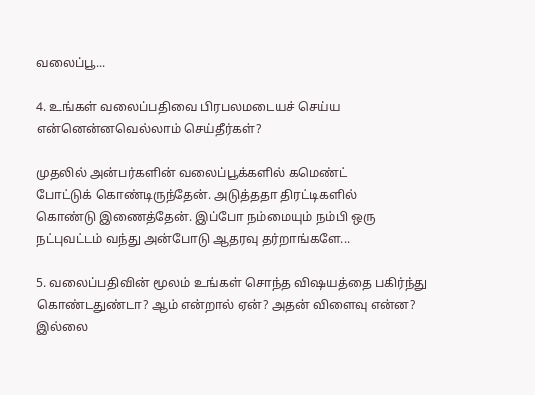வலைப்பூ...

4. உங்கள் வலைப்பதிவை பிரபலமடையச் செய்ய என்னென்னவெல்லாம் செய்தீர்கள்?

முதலில் அன்பர்களின் வலைப்பூக்களில் கமெண்ட்
போட்டுக் கொண்டிருந்தேன். அடுத்ததா திரட்டிகளில்
கொண்டு இணைத்தேன். இப்போ நம்மையும் நம்பி ஒரு
நட்புவட்டம் வந்து அன்போடு ஆதரவு தர்றாங்களே...

5. வலைப்பதிவின் மூலம் உங்கள் சொந்த விஷயத்தை பகிர்ந்து கொண்டதுண்டா? ஆம் என்றால் ஏன்? அதன் விளைவு என்ன? இல்லை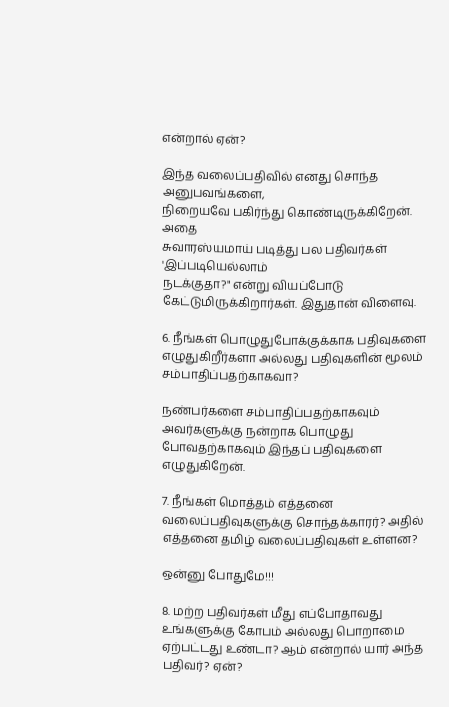என்றால் ஏன்?

இந்த வலைப்பதிவில் எனது சொந்த அனுபவங்களை,
நிறையவே பகிர்ந்து கொண்டிருக்கிறேன். அதை
சுவாரஸ்யமாய் படித்து பல பதிவர்கள் 'இப்படியெல்லாம்
நடக்குதா?" என்று வியப்போடு கேட்டுமிருக்கிறார்கள். இதுதான் விளைவு.

6. நீங்கள் பொழுதுபோக்குக்காக பதிவுகளை எழுதுகிறீர்களா அல்லது பதிவுகளின் மூலம் சம்பாதிப்பதற்காகவா?

நண்பர்களை சம்பாதிப்பதற்காகவும் அவர்களுக்கு நன்றாக பொழுது போவதற்காகவும் இந்தப் பதிவுகளை எழுதுகிறேன்.

7. நீங்கள் மொத்தம் எத்தனை வலைப்பதிவுகளுக்கு சொந்தக்காரர்? அதில் எத்தனை தமிழ் வலைப்பதிவுகள் உள்ளன?

ஒன்னு போதுமே!!!

8. மற்ற பதிவர்கள் மீது எப்போதாவது உங்களுக்கு கோபம் அல்லது பொறாமை ஏற்பட்டது உண்டா? ஆம் என்றால் யார் அந்த பதிவர்? ஏன்?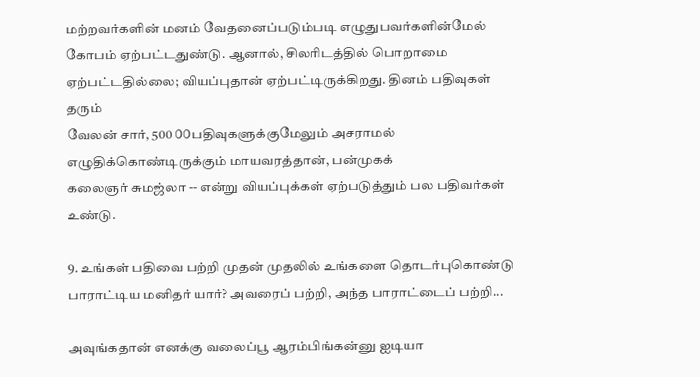மற்றவர்களின் மனம் வேதனைப்படும்படி எழுதுபவர்களின்மேல் கோபம் ஏற்பட்டதுண்டு. ஆனால், சிலரிடத்தில் பொறாமை ஏற்பட்டதில்லை; வியப்புதான் ஏற்பட்டிருக்கிறது. தினம் பதிவுகள் தரும்
வேலன் சார், 500 ௦௦பதிவுகளுக்குமேலும் அசராமல்
எழுதிக்கொண்டிருக்கும் மாயவரத்தான், பன்முகக்
கலைஞர் சுமஜ்லா -- என்று வியப்புக்கள் ஏற்படுத்தும் பல பதிவர்கள் உண்டு.

9. உங்கள் பதிவை பற்றி முதன் முதலில் உங்களை தொடர்புகொண்டு பாராட்டிய மனிதர் யார்? அவரைப் பற்றி, அந்த பாராட்டைப் பற்றி...

அவுங்கதான் எனக்கு வலைப்பூ ஆரம்பிங்கன்னு ஐடியா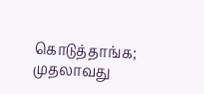கொடுத்தாங்க; முதலாவது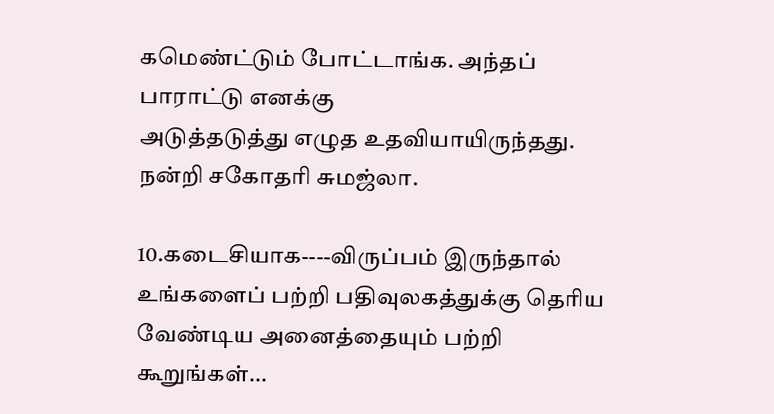கமெண்ட்டும் போட்டாங்க. அந்தப் பாராட்டு எனக்கு
அடுத்தடுத்து எழுத உதவியாயிருந்தது. நன்றி சகோதரி சுமஜ்லா.

10.கடைசியாக----விருப்பம் இருந்தால் உங்களைப் பற்றி பதிவுலகத்துக்கு தெரிய வேண்டிய அனைத்தையும் பற்றி கூறுங்கள்...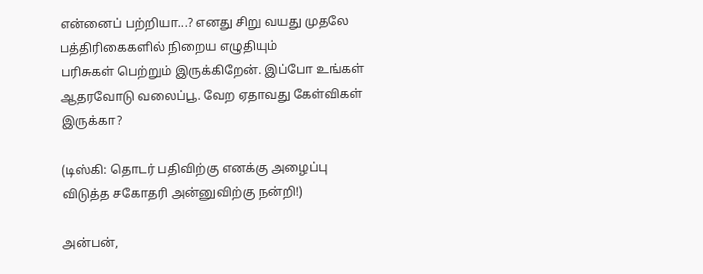என்னைப் பற்றியா...? எனது சிறு வயது முதலே பத்திரிகைகளில் நிறைய எழுதியும்
பரிசுகள் பெற்றும் இருக்கிறேன். இப்போ உங்கள் ஆதரவோடு வலைப்பூ. வேற ஏதாவது கேள்விகள் இருக்கா?

(டிஸ்கி: தொடர் பதிவிற்கு எனக்கு அழைப்பு விடுத்த சகோதரி அன்னுவிற்கு நன்றி!)

அன்பன்,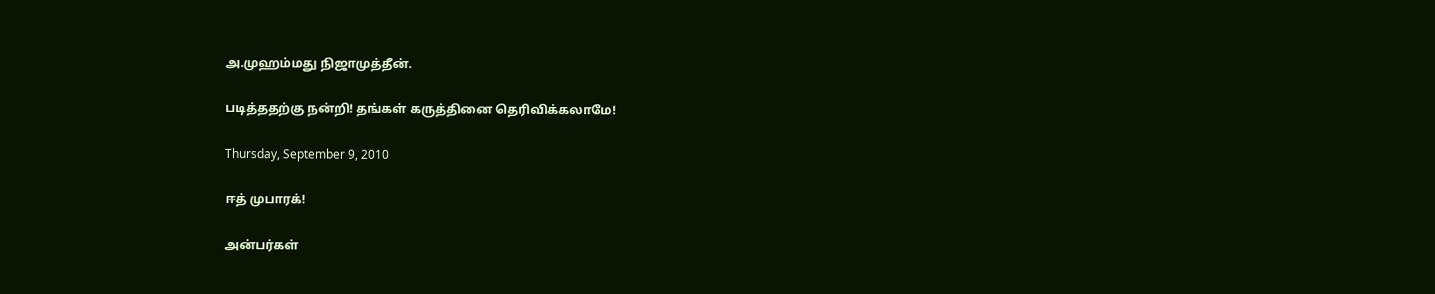அ.முஹம்மது நிஜாமுத்தீன்.

படித்ததற்கு நன்றி! தங்கள் கருத்தினை தெரிவிக்கலாமே!

Thursday, September 9, 2010

ஈத் முபாரக்!

அன்பர்கள்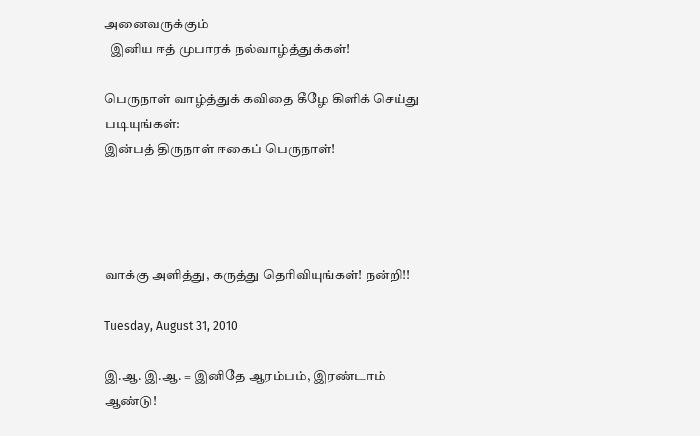அனைவருக்கும்
  இனிய ஈத் முபாரக் நல்வாழ்த்துக்கள்!

பெருநாள் வாழ்த்துக் கவிதை கீழே கிளிக் செய்து படியுங்கள்:
இன்பத் திருநாள் ஈகைப் பெருநாள்!




வாக்கு அளித்து, கருத்து தெரிவியுங்கள்! நன்றி!!

Tuesday, August 31, 2010

இ.ஆ. இ.ஆ. = இனிதே ஆரம்பம், இரண்டாம் ஆண்டு!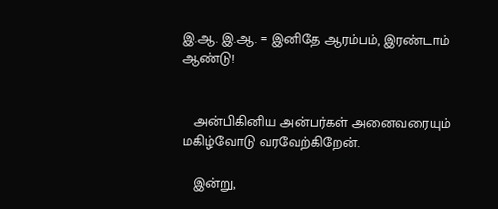இ.ஆ. இ.ஆ. = இனிதே ஆரம்பம், இரண்டாம் ஆண்டு!


   அன்பிகினிய அன்பர்கள் அனைவரையும்
மகிழ்வோடு வரவேற்கிறேன்.

   இன்று,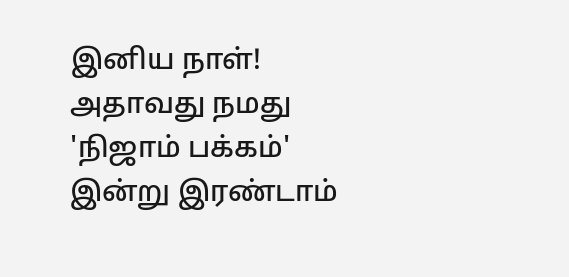இனிய நாள்! அதாவது நமது
'நிஜாம் பக்கம்' இன்று இரண்டாம்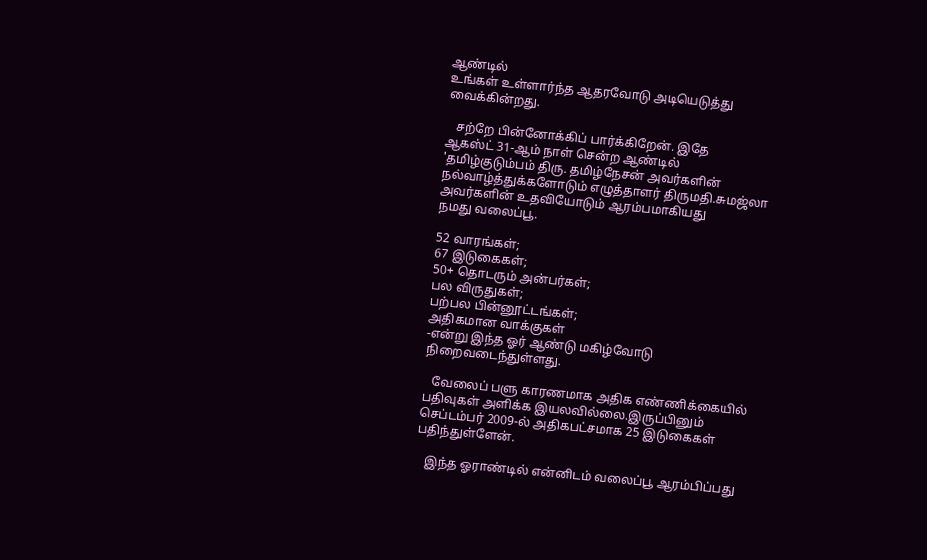ஆண்டில்
உங்கள் உள்ளார்ந்த ஆதரவோடு அடியெடுத்து
வைக்கின்றது.

   சற்றே பின்னோக்கிப் பார்க்கிறேன். இதே
ஆகஸ்ட் 31-ஆம் நாள் சென்ற ஆண்டில்
'தமிழ்குடும்பம் திரு. தமிழ்நேசன் அவர்களின்
நல்வாழ்த்துக்களோடும் எழுத்தாளர் திருமதி.சுமஜ்லா
அவர்களின் உதவியோடும் ஆரம்பமாகியது
நமது வலைப்பூ.

52 வாரங்கள்;
67 இடுகைகள்;
50+ தொடரும் அன்பர்கள்;
பல விருதுகள்;
பற்பல பின்னூட்டங்கள்;
அதிகமான வாக்குகள்
-என்று இந்த ஓர் ஆண்டு மகிழ்வோடு
நிறைவடைந்துள்ளது.

   வேலைப் பளு காரணமாக அதிக எண்ணிக்கையில்
பதிவுகள் அளிக்க இயலவில்லை.இருப்பினும்
செப்டம்பர் 2009-ல் அதிகபட்சமாக 25 இடுகைகள்
பதிந்துள்ளேன்.

   இந்த ஓராண்டில் என்னிடம் வலைப்பூ ஆரம்பிப்பது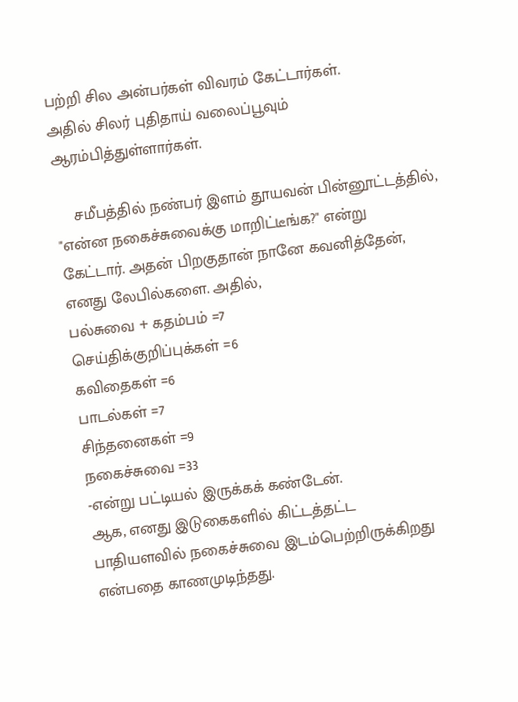பற்றி சில அன்பர்கள் விவரம் கேட்டார்கள்.
அதில் சிலர் புதிதாய் வலைப்பூவும்
ஆரம்பித்துள்ளார்கள்.

    சமீபத்தில் நண்பர் இளம் தூயவன் பின்னூட்டத்தில்,
"என்ன நகைச்சுவைக்கு மாறிட்டீங்க?" என்று
கேட்டார். அதன் பிறகுதான் நானே கவனித்தேன்,
எனது லேபில்களை. அதில்,
பல்சுவை + கதம்பம் =7
செய்திக்குறிப்புக்கள் =6
கவிதைகள் =6
பாடல்கள் =7
சிந்தனைகள் =9
நகைச்சுவை =33
-என்று பட்டியல் இருக்கக் கண்டேன்.
ஆக, எனது இடுகைகளில் கிட்டத்தட்ட
பாதியளவில் நகைச்சுவை இடம்பெற்றிருக்கிறது
என்பதை காணமுடிந்தது.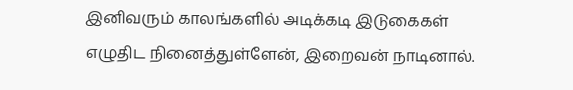இனிவரும் காலங்களில் அடிக்கடி இடுகைகள்
எழுதிட நினைத்துள்ளேன், இறைவன் நாடினால்.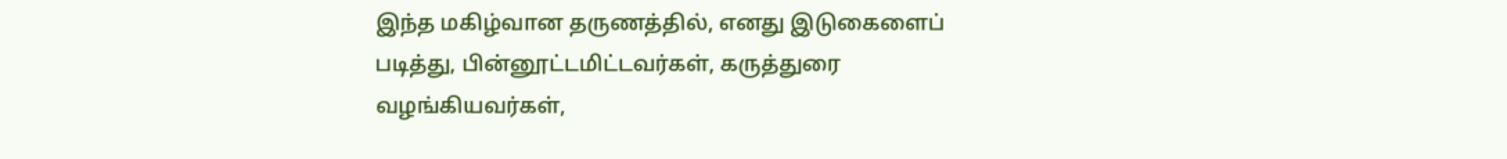இந்த மகிழ்வான தருணத்தில், எனது இடுகைளைப்
படித்து, பின்னூட்டமிட்டவர்கள், கருத்துரை
வழங்கியவர்கள்,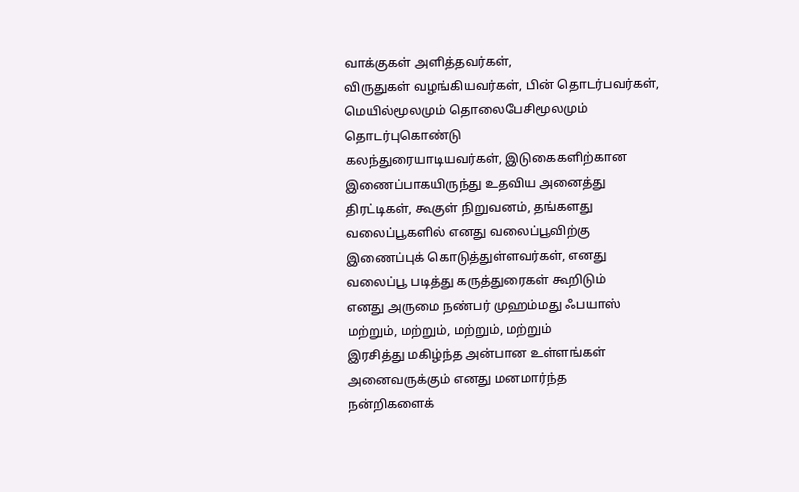வாக்குகள் அளித்தவர்கள்,
விருதுகள் வழங்கியவர்கள், பின் தொடர்பவர்கள்,
மெயில்மூலமும் தொலைபேசிமூலமும் தொடர்புகொண்டு
கலந்துரையாடியவர்கள், இடுகைகளிற்கான
இணைப்பாகயிருந்து உதவிய அனைத்து
திரட்டிகள், கூகுள் நிறுவனம், தங்களது
வலைப்பூகளில் எனது வலைப்பூவிற்கு
இணைப்புக் கொடுத்துள்ளவர்கள், எனது
வலைப்பூ படித்து கருத்துரைகள் கூறிடும்
எனது அருமை நண்பர் முஹம்மது ஃபயாஸ்
மற்றும், மற்றும், மற்றும், மற்றும்
இரசித்து மகிழ்ந்த அன்பான உள்ளங்கள்
அனைவருக்கும் எனது மனமார்ந்த
நன்றிகளைக்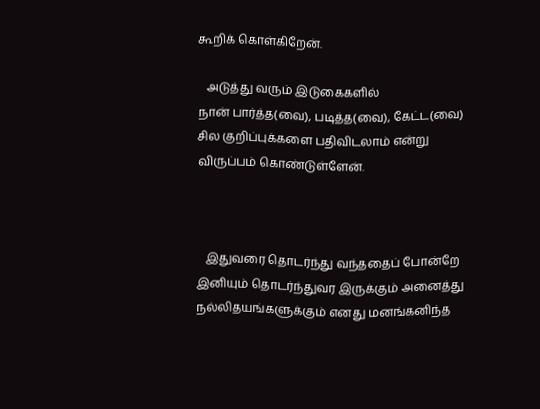கூறிக் கொள்கிறேன்.

   அடுத்து வரும் இடுகைகளில்
நான் பார்த்த(வை), படித்த(வை), கேட்ட(வை)
சில குறிப்புக்களை பதிவிடலாம் என்று
விருப்பம் கொண்டுள்ளேன்.



   இதுவரை தொடர்ந்து வந்ததைப் போன்றே
இனியும் தொடர்ந்துவர இருக்கும் அனைத்து
நல்லிதயங்களுக்கும் எனது மனங்கனிந்த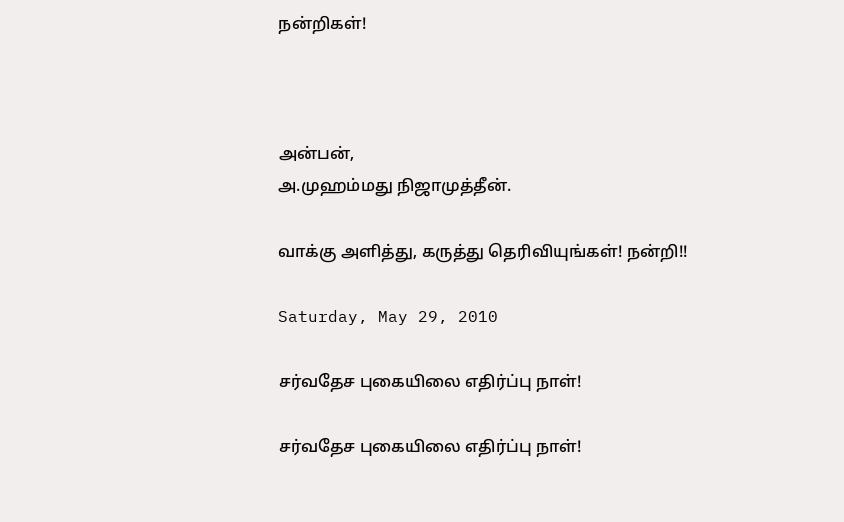நன்றிகள்!



அன்பன்,
அ.முஹம்மது நிஜாமுத்தீன்.

வாக்கு அளித்து, கருத்து தெரிவியுங்கள்! நன்றி!!

Saturday, May 29, 2010

சர்வதேச புகையிலை எதிர்ப்பு நாள்!

சர்வதேச புகையிலை எதிர்ப்பு நாள்!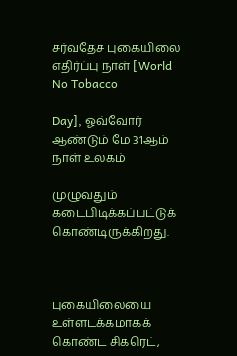சர்வதேச புகையிலை எதிர்ப்பு நாள் [World No Tobacco

Day], ஓவ்வோர் ஆண்டும் மே 31ஆம் நாள் உலகம்

முழுவதும் கடைபிடிக்கப்பட்டுக் கொண்டிருக்கிறது.



புகையிலையை உள்ளடக்கமாகக் கொண்ட சிகரெட்,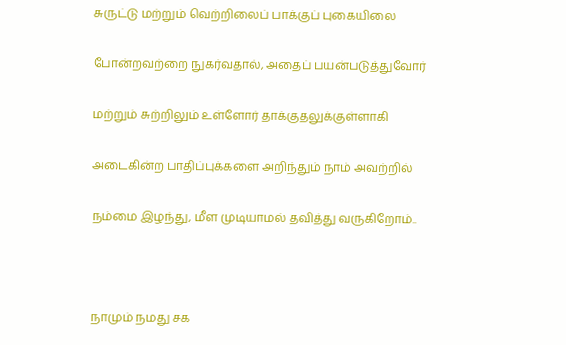சுருட்டு மற்றும் வெற்றிலைப் பாக்குப் புகையிலை

போன்றவற்றை நுகர்வதால், அதைப் பயன்படுத்துவோர்

மற்றும் சுற்றிலும் உள்ளோர் தாக்குதலுக்குள்ளாகி

அடைகின்ற பாதிப்புக்களை அறிந்தும் நாம் அவற்றில்

நம்மை இழந்து, மீள முடியாமல் தவித்து வருகிறோம்..



நாமும் நமது சக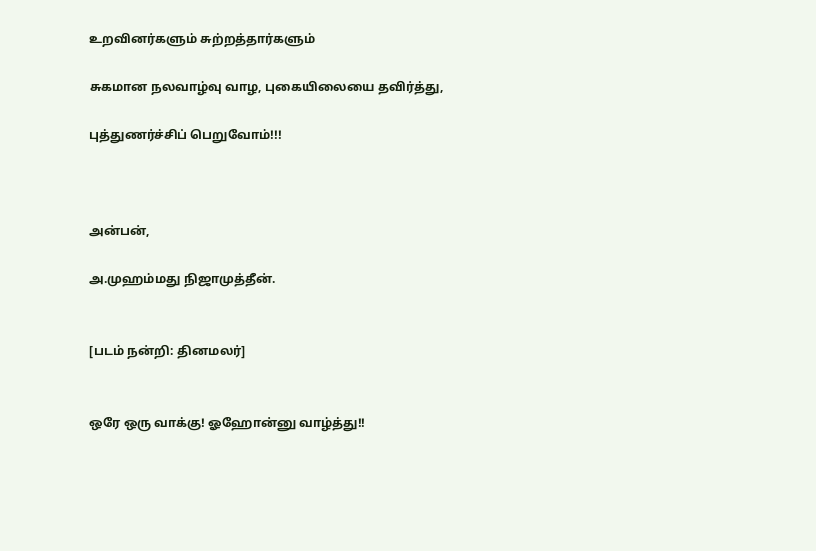உறவினர்களும் சுற்றத்தார்களும்

சுகமான நலவாழ்வு வாழ, புகையிலையை தவிர்த்து,

புத்துணர்ச்சிப் பெறுவோம்!!!



அன்பன்,

அ.முஹம்மது நிஜாமுத்தீன்.


[படம் நன்றி: தினமலர்]


ஒரே ஒரு வாக்கு! ஓஹோன்னு வாழ்த்து!!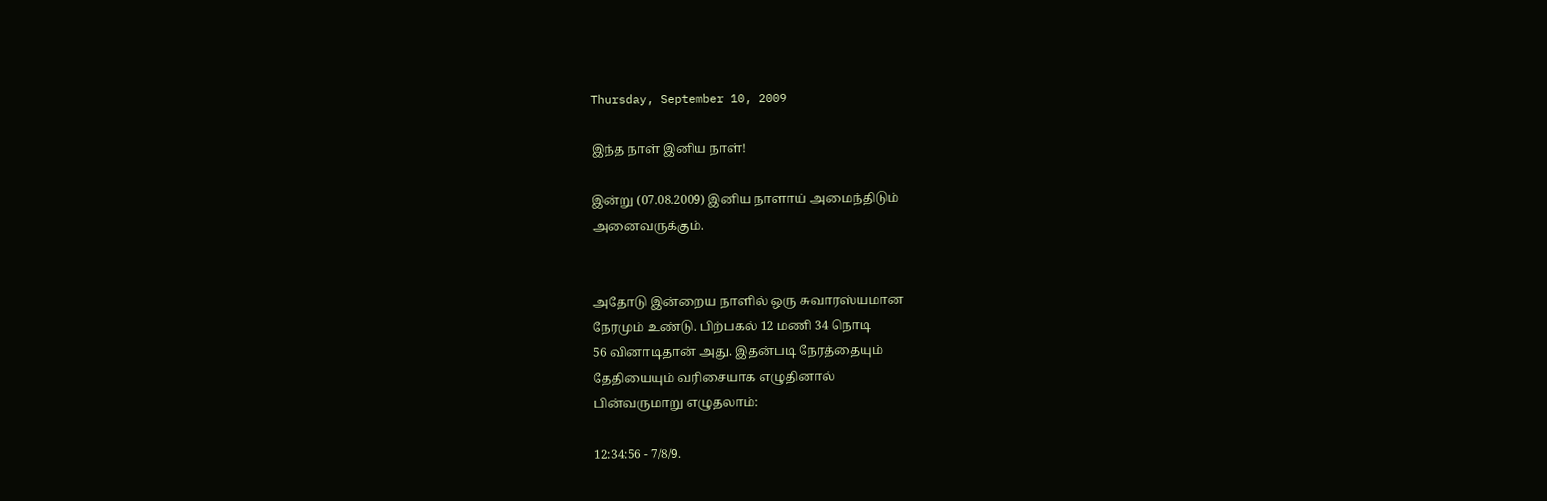Thursday, September 10, 2009

இந்த நாள் இனிய நாள்!

இன்று (07.08.2009) இனிய நாளாய் அமைந்திடும்
அனைவருக்கும்.


அதோடு இன்றைய நாளில் ஒரு சுவாரஸ்யமான
நேரமும் உண்டு. பிற்பகல் 12 மணி 34 நொடி
56 வினாடிதான் அது. இதன்படி நேரத்தையும்
தேதியையும் வரிசையாக எழுதினால்
பின்வருமாறு எழுதலாம்:

12:34:56 - 7/8/9.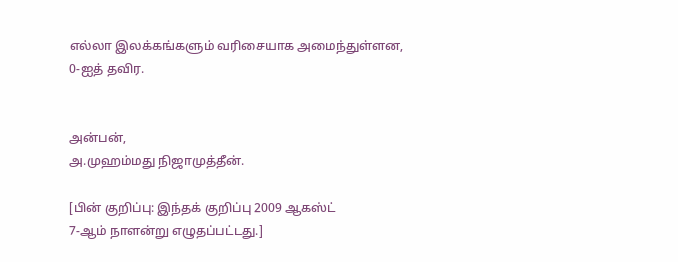எல்லா இலக்கங்களும் வரிசையாக அமைந்துள்ளன,
0-ஐத் தவிர.


அன்பன்,
அ.முஹம்மது நிஜாமுத்தீன்.

[பின் குறிப்பு: இந்தக் குறிப்பு 2009 ஆகஸ்ட்
7-ஆம் நாளன்று எழுதப்பட்டது.]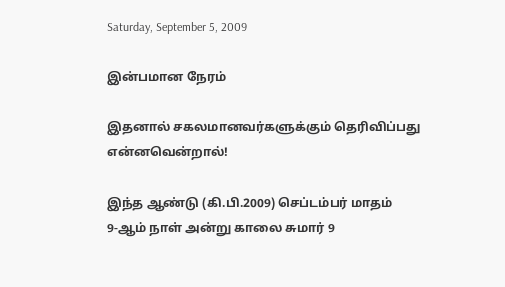Saturday, September 5, 2009

இன்பமான நேரம்

இதனால் சகலமானவர்களுக்கும் தெரிவிப்பது
என்னவென்றால்!

இந்த ஆண்டு (கி.பி.2009) செப்டம்பர் மாதம்
9-ஆம் நாள் அன்று காலை சுமார் 9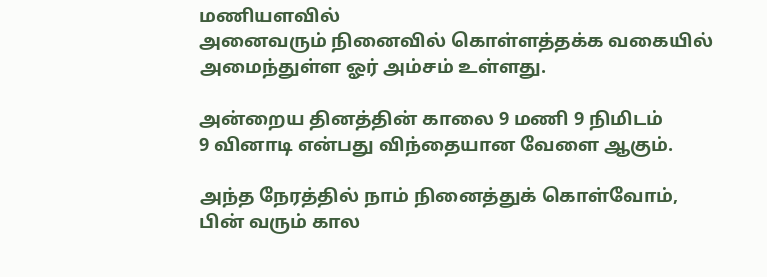மணியளவில்
அனைவரும் நினைவில் கொள்ளத்தக்க வகையில்
அமைந்துள்ள ஓர் அம்சம் உள்ளது.

அன்றைய தினத்தின் காலை 9 மணி 9 நிமிடம்
9 வினாடி என்பது விந்தையான வேளை ஆகும்.

அந்த நேரத்தில் நாம் நினைத்துக் கொள்வோம்,
பின் வரும் கால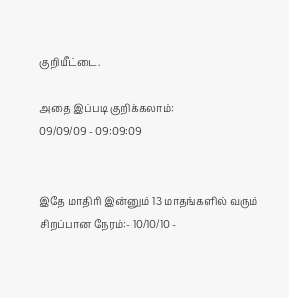குறியீட்டை.

அதை இப்படி குறிக்கலாம்:
09/09/09 - 09:09:09


இதே மாதிரி இன்னும் 13 மாதங்களில் வரும்
சிறப்பான நேரம்:- 10/10/10 -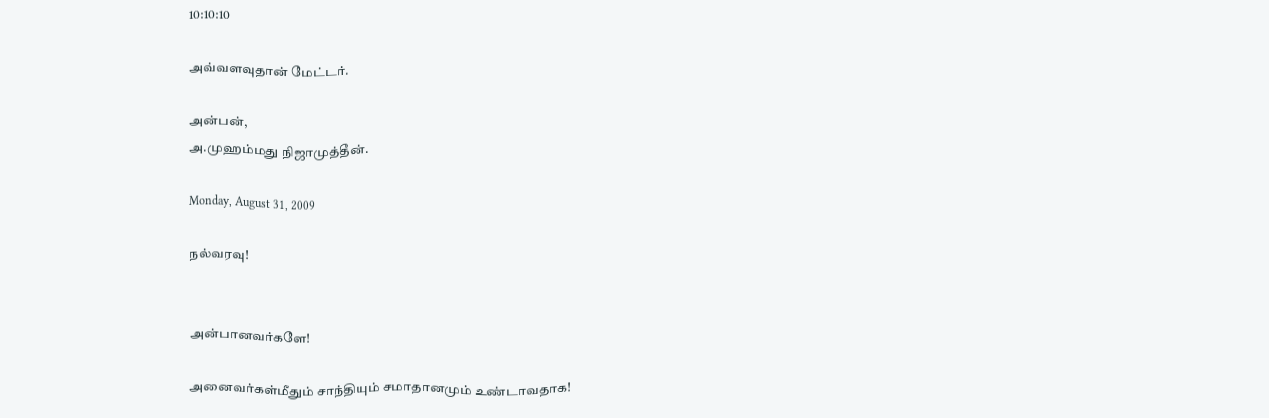10:10:10

அவ்வளவுதான் மேட்டர்.

அன்பன்,
அ.முஹம்மது நிஜாமுத்தீன்.

Monday, August 31, 2009

நல்வரவு!


அன்பானவர்களே!

அனைவர்கள்மீதும் சாந்தியும் சமாதானமும் உண்டாவதாக!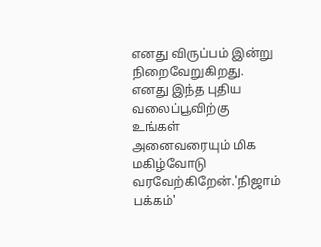எனது விருப்பம் இன்று நிறைவேறுகிறது. எனது இந்த புதிய வலைப்பூவிற்கு உங்கள் அனைவரையும் மிக மகிழ்வோடு வரவேற்கிறேன்.'நிஜாம் பக்கம்'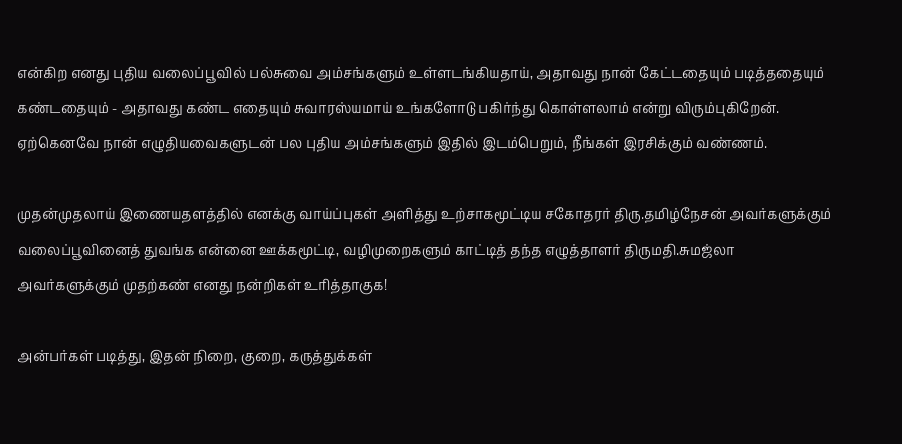என்கிற எனது புதிய வலைப்பூவில் பல்சுவை அம்சங்களும் உள்ளடங்கியதாய், அதாவது நான் கேட்டதையும் படித்ததையும் கண்டதையும் - அதாவது கண்ட எதையும் சுவாரஸ்யமாய் உங்களோடு பகிர்ந்து கொள்ளலாம் என்று விரும்புகிறேன். ஏற்கெனவே நான் எழுதியவைகளுடன் பல புதிய அம்சங்களும் இதில் இடம்பெறும், நீங்கள் இரசிக்கும் வண்ணம்.

முதன்முதலாய் இணையதளத்தில் எனக்கு வாய்ப்புகள் அளித்து உற்சாகமூட்டிய சகோதரர் திரு.தமிழ்நேசன் அவர்களுக்கும் வலைப்பூவினைத் துவங்க என்னை ஊக்கமூட்டி, வழிமுறைகளும் காட்டித் தந்த எழுத்தாளர் திருமதி.சுமஜ்லா அவர்களுக்கும் முதற்கண் எனது நன்றிகள் உரித்தாகுக!

அன்பர்கள் படித்து, இதன் நிறை, குறை, கருத்துக்கள்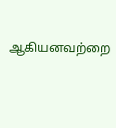ஆகியனவற்றை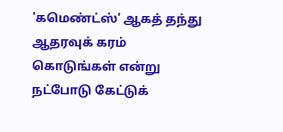'கமெண்ட்ஸ்' ஆகத் தந்து ஆதரவுக் கரம் கொடுங்கள் என்று நட்போடு கேட்டுக்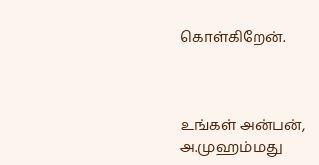கொள்கிறேன்.



உங்கள் அன்பன்,
அ.முஹம்மது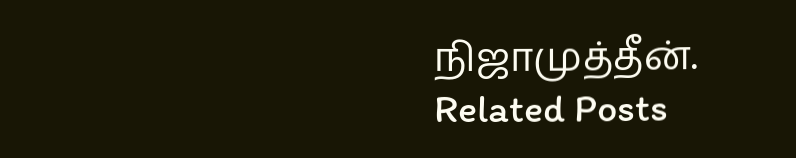நிஜாமுத்தீன்.
Related Posts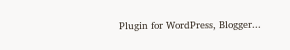Plugin for WordPress, Blogger...